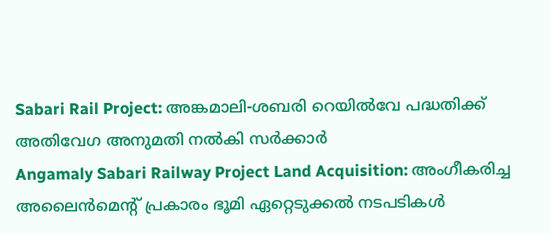Sabari Rail Project: അങ്കമാലി-ശബരി റെയിൽവേ പദ്ധതിക്ക് അതിവേഗ അനുമതി നൽകി സർക്കാർ
Angamaly Sabari Railway Project Land Acquisition: അംഗീകരിച്ച അലൈൻമെന്റ് പ്രകാരം ഭൂമി ഏറ്റെടുക്കൽ നടപടികൾ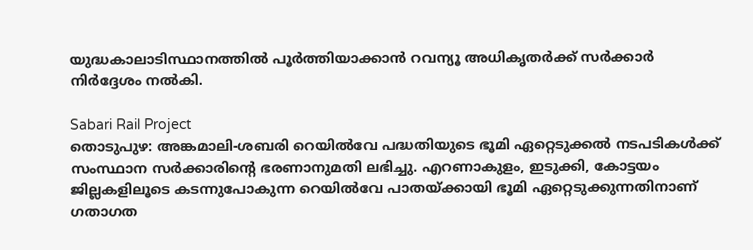യുദ്ധകാലാടിസ്ഥാനത്തിൽ പൂർത്തിയാക്കാൻ റവന്യൂ അധികൃതർക്ക് സർക്കാർ നിർദ്ദേശം നൽകി.

Sabari Rail Project
തൊടുപുഴ: അങ്കമാലി-ശബരി റെയിൽവേ പദ്ധതിയുടെ ഭൂമി ഏറ്റെടുക്കൽ നടപടികൾക്ക് സംസ്ഥാന സർക്കാരിന്റെ ഭരണാനുമതി ലഭിച്ചു. എറണാകുളം, ഇടുക്കി, കോട്ടയം ജില്ലകളിലൂടെ കടന്നുപോകുന്ന റെയിൽവേ പാതയ്ക്കായി ഭൂമി ഏറ്റെടുക്കുന്നതിനാണ് ഗതാഗത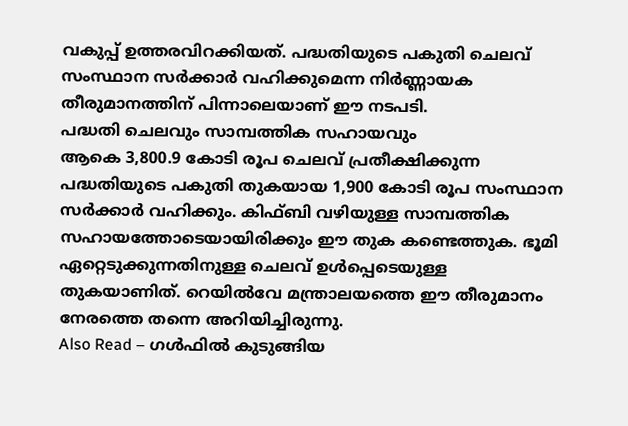വകുപ്പ് ഉത്തരവിറക്കിയത്. പദ്ധതിയുടെ പകുതി ചെലവ് സംസ്ഥാന സർക്കാർ വഹിക്കുമെന്ന നിർണ്ണായക തീരുമാനത്തിന് പിന്നാലെയാണ് ഈ നടപടി.
പദ്ധതി ചെലവും സാമ്പത്തിക സഹായവും
ആകെ 3,800.9 കോടി രൂപ ചെലവ് പ്രതീക്ഷിക്കുന്ന പദ്ധതിയുടെ പകുതി തുകയായ 1,900 കോടി രൂപ സംസ്ഥാന സർക്കാർ വഹിക്കും. കിഫ്ബി വഴിയുള്ള സാമ്പത്തിക സഹായത്തോടെയായിരിക്കും ഈ തുക കണ്ടെത്തുക. ഭൂമി ഏറ്റെടുക്കുന്നതിനുള്ള ചെലവ് ഉൾപ്പെടെയുള്ള തുകയാണിത്. റെയിൽവേ മന്ത്രാലയത്തെ ഈ തീരുമാനം നേരത്തെ തന്നെ അറിയിച്ചിരുന്നു.
Also Read – ഗൾഫിൽ കുടുങ്ങിയ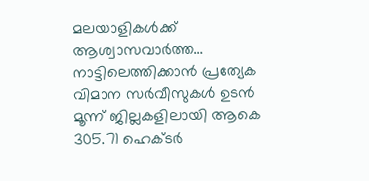മലയാളികൾക്ക് ആശ്വാസവാർത്ത… നാട്ടിലെത്തിക്കാൻ പ്രത്യേക വിമാന സർവീസുകൾ ഉടൻ
മൂന്ന് ജില്ലകളിലായി ആകെ 305.71 ഹെക്ടർ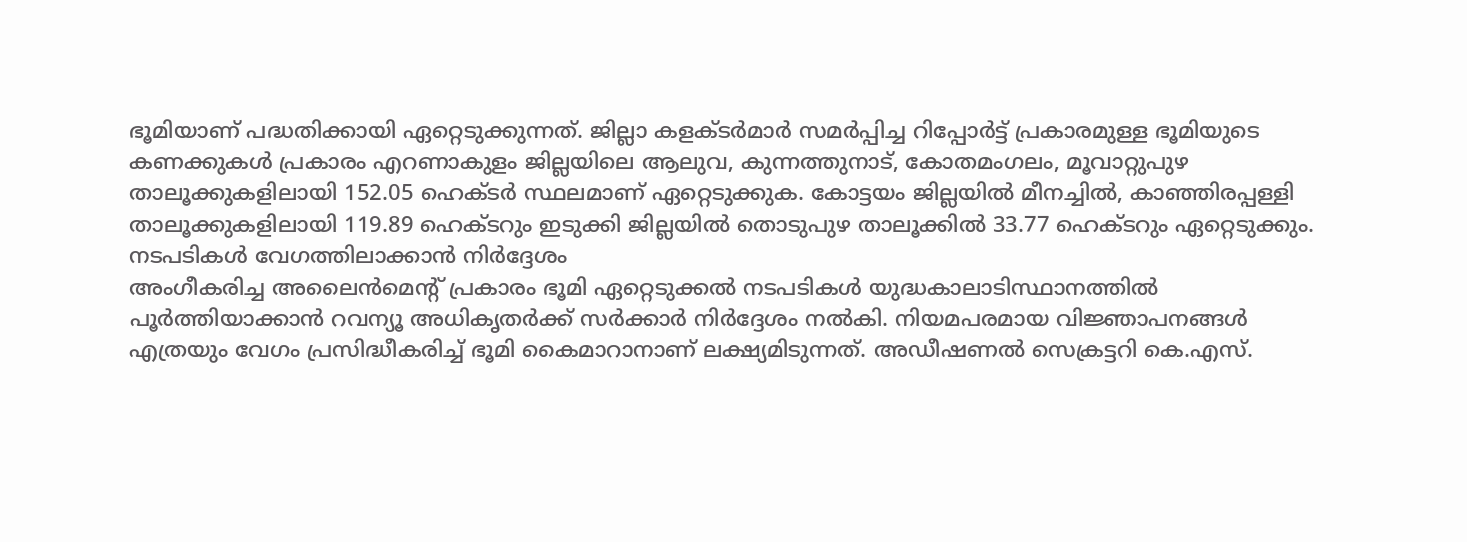ഭൂമിയാണ് പദ്ധതിക്കായി ഏറ്റെടുക്കുന്നത്. ജില്ലാ കളക്ടർമാർ സമർപ്പിച്ച റിപ്പോർട്ട് പ്രകാരമുള്ള ഭൂമിയുടെ കണക്കുകൾ പ്രകാരം എറണാകുളം ജില്ലയിലെ ആലുവ, കുന്നത്തുനാട്, കോതമംഗലം, മൂവാറ്റുപുഴ താലൂക്കുകളിലായി 152.05 ഹെക്ടർ സ്ഥലമാണ് ഏറ്റെടുക്കുക. കോട്ടയം ജില്ലയിൽ മീനച്ചിൽ, കാഞ്ഞിരപ്പള്ളി താലൂക്കുകളിലായി 119.89 ഹെക്ടറും ഇടുക്കി ജില്ലയിൽ തൊടുപുഴ താലൂക്കിൽ 33.77 ഹെക്ടറും ഏറ്റെടുക്കും.
നടപടികൾ വേഗത്തിലാക്കാൻ നിർദ്ദേശം
അംഗീകരിച്ച അലൈൻമെന്റ് പ്രകാരം ഭൂമി ഏറ്റെടുക്കൽ നടപടികൾ യുദ്ധകാലാടിസ്ഥാനത്തിൽ പൂർത്തിയാക്കാൻ റവന്യൂ അധികൃതർക്ക് സർക്കാർ നിർദ്ദേശം നൽകി. നിയമപരമായ വിജ്ഞാപനങ്ങൾ എത്രയും വേഗം പ്രസിദ്ധീകരിച്ച് ഭൂമി കൈമാറാനാണ് ലക്ഷ്യമിടുന്നത്. അഡീഷണൽ സെക്രട്ടറി കെ.എസ്.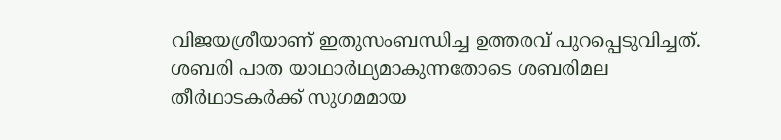വിജയശ്രീയാണ് ഇതുസംബന്ധിച്ച ഉത്തരവ് പുറപ്പെടുവിച്ചത്.
ശബരി പാത യാഥാർഥ്യമാകുന്നതോടെ ശബരിമല തീർഥാടകർക്ക് സുഗമമായ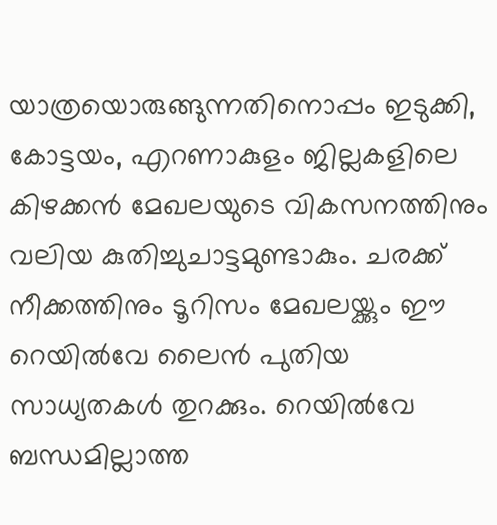യാത്രയൊരുങ്ങുന്നതിനൊപ്പം ഇടുക്കി, കോട്ടയം, എറണാകുളം ജില്ലകളിലെ കിഴക്കൻ മേഖലയുടെ വികസനത്തിനും വലിയ കുതിച്ചുചാട്ടമുണ്ടാകും. ചരക്ക് നീക്കത്തിനും ടൂറിസം മേഖലയ്ക്കും ഈ റെയിൽവേ ലൈൻ പുതിയ സാധ്യതകൾ തുറക്കും. റെയിൽവേ ബന്ധമില്ലാത്ത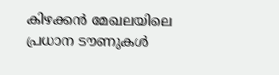കിഴക്കൻ മേഖലയിലെ പ്രധാന ടൗണുകൾ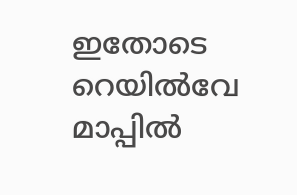ഇതോടെ റെയിൽവേ മാപ്പിൽ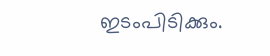ഇടംപിടിക്കും.